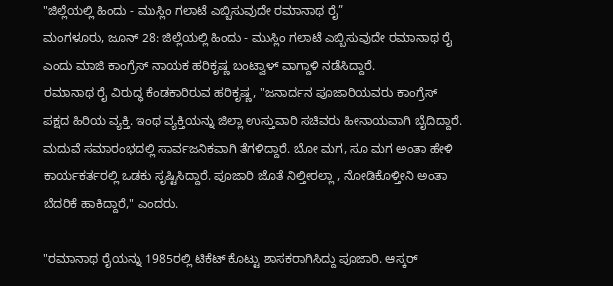"ಜಿಲ್ಲೆಯಲ್ಲಿ ಹಿಂದು - ಮುಸ್ಲಿಂ ಗಲಾಟೆ ಎಬ್ಬಿಸುವುದೇ ರಮಾನಾಥ ರೈ”
ಮಂಗಳೂರು, ಜೂನ್ 28: ಜಿಲ್ಲೆಯಲ್ಲಿ ಹಿಂದು - ಮುಸ್ಲಿಂ ಗಲಾಟೆ ಎಬ್ಬಿಸುವುದೇ ರಮಾನಾಥ ರೈ ಎಂದು ಮಾಜಿ ಕಾಂಗ್ರೆಸ್ ನಾಯಕ ಹರಿಕೃಷ್ಣ ಬಂಟ್ವಾಳ್ ವಾಗ್ದಾಳಿ ನಡೆಸಿದ್ದಾರೆ.
ರಮಾನಾಥ ರೈ ವಿರುದ್ಧ ಕೆಂಡಕಾರಿರುವ ಹರಿಕೃಷ್ಣ, "ಜನಾರ್ದನ ಪೂಜಾರಿಯವರು ಕಾಂಗ್ರೆಸ್ ಪಕ್ಷದ ಹಿರಿಯ ವ್ಯಕ್ತಿ. ಇಂಥ ವ್ಯಕ್ತಿಯನ್ನು ಜಿಲ್ಲಾ ಉಸ್ತುವಾರಿ ಸಚಿವರು ಹೀನಾಯವಾಗಿ ಬೈದಿದ್ದಾರೆ. ಮದುವೆ ಸಮಾರಂಭದಲ್ಲಿ ಸಾರ್ವಜನಿಕವಾಗಿ ತೆಗಳಿದ್ದಾರೆ. ಬೋ ಮಗ, ಸೂ ಮಗ ಅಂತಾ ಹೇಳಿ ಕಾರ್ಯಕರ್ತರಲ್ಲಿ ಒಡಕು ಸೃಷ್ಟಿಸಿದ್ದಾರೆ. ಪೂಜಾರಿ ಜೊತೆ ನಿಲ್ತೀರಲ್ಲಾ , ನೋಡಿಕೊಳ್ತೀನಿ ಅಂತಾ ಬೆದರಿಕೆ ಹಾಕಿದ್ದಾರೆ," ಎಂದರು.

"ರಮಾನಾಥ ರೈಯನ್ನು 1985ರಲ್ಲಿ ಟಿಕೆಟ್ ಕೊಟ್ಟು ಶಾಸಕರಾಗಿಸಿದ್ದು ಪೂಜಾರಿ. ಆಸ್ಕರ್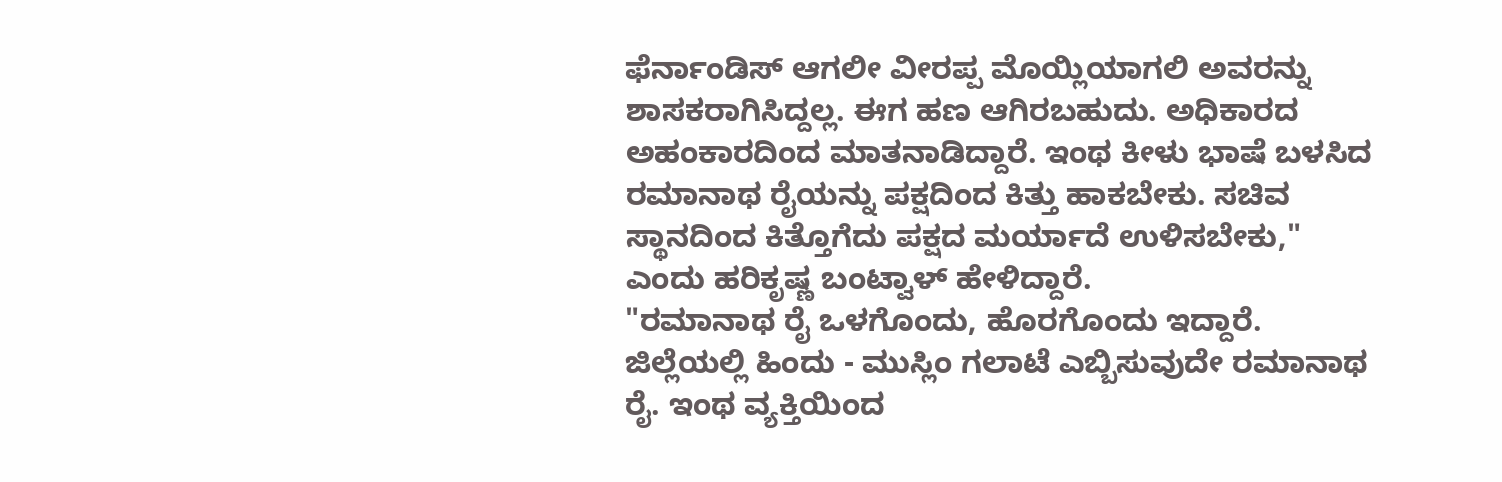ಫೆರ್ನಾಂಡಿಸ್ ಆಗಲೀ ವೀರಪ್ಪ ಮೊಯ್ಲಿಯಾಗಲಿ ಅವರನ್ನು ಶಾಸಕರಾಗಿಸಿದ್ದಲ್ಲ. ಈಗ ಹಣ ಆಗಿರಬಹುದು. ಅಧಿಕಾರದ ಅಹಂಕಾರದಿಂದ ಮಾತನಾಡಿದ್ದಾರೆ. ಇಂಥ ಕೀಳು ಭಾಷೆ ಬಳಸಿದ ರಮಾನಾಥ ರೈಯನ್ನು ಪಕ್ಷದಿಂದ ಕಿತ್ತು ಹಾಕಬೇಕು. ಸಚಿವ ಸ್ಥಾನದಿಂದ ಕಿತ್ತೊಗೆದು ಪಕ್ಷದ ಮರ್ಯಾದೆ ಉಳಿಸಬೇಕು," ಎಂದು ಹರಿಕೃಷ್ಣ ಬಂಟ್ವಾಳ್ ಹೇಳಿದ್ದಾರೆ.
"ರಮಾನಾಥ ರೈ ಒಳಗೊಂದು, ಹೊರಗೊಂದು ಇದ್ದಾರೆ. ಜಿಲ್ಲೆಯಲ್ಲಿ ಹಿಂದು - ಮುಸ್ಲಿಂ ಗಲಾಟೆ ಎಬ್ಬಿಸುವುದೇ ರಮಾನಾಥ ರೈ. ಇಂಥ ವ್ಯಕ್ತಿಯಿಂದ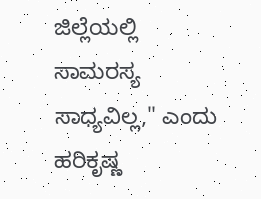ಜಿಲ್ಲೆಯಲ್ಲಿ ಸಾಮರಸ್ಯ ಸಾಧ್ಯವಿಲ್ಲ," ಎಂದು ಹರಿಕೃಷ್ಣ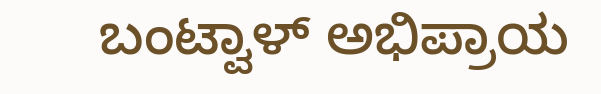ಬಂಟ್ವಾಳ್ ಅಭಿಪ್ರಾಯ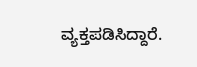ವ್ಯಕ್ತಪಡಿಸಿದ್ದಾರೆ.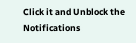Click it and Unblock the Notifications